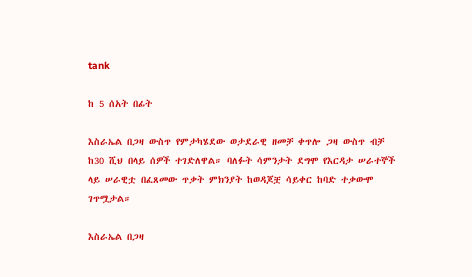tank

ከ 5 ሰአት በፊት

እስራኤል በጋዛ ውስጥ የምታካሄደው ወታደራዊ ዘመቻ ቀጥሎ ጋዛ ውስጥ ብቻ ከ30 ሺህ በላይ ሰዎች ተገድለዋል። ባለፉት ሳምንታት ደግሞ የእርዳታ ሠራተኞች ላይ ሠራዊቷ በፈጸመው ጥቃት ምክንያት ከወዳጆቿ ሳይቀር ከባድ ተቃውሞ ገጥሟታል።

እስራኤል በጋዛ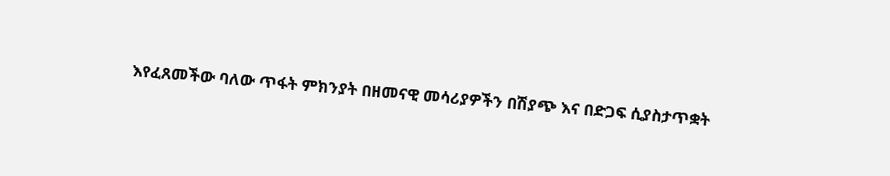እየፈጸመችው ባለው ጥፋት ምክንያት በዘመናዊ መሳሪያዎችን በሽያጭ እና በድጋፍ ሲያስታጥቋት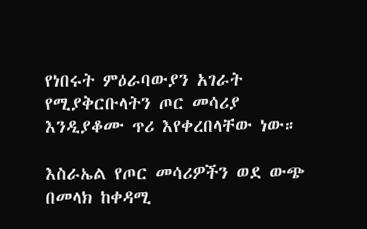የነበሩት ምዕራባውያን አገራት የሚያቅርቡላትን ጦር መሳሪያ እንዲያቆሙ ጥሪ እየቀረበላቸው ነው።

እስራኤል የጦር መሳሪዎችን ወደ ውጭ በመላክ ከቀዳሚ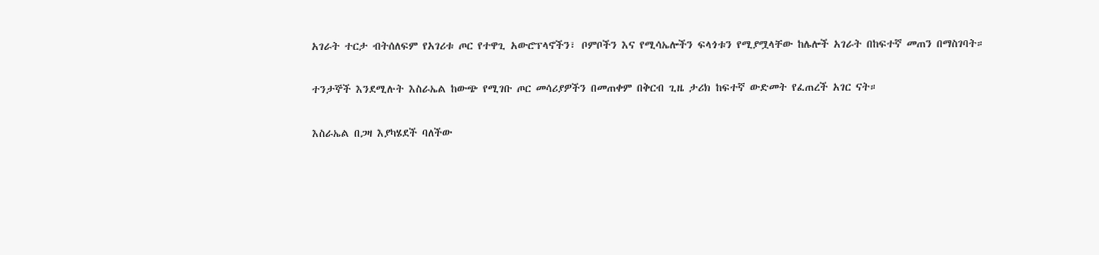አገራት ተርታ ብትሰለፍም የአገሪቱ ጦር የተዋጊ አውሮፕላኖችን፣ ቦምቦችን እና የሚሳኤሎችን ፍላጎቱን የሚያሟላቸው ከሌሎች አገራት በከፍተኛ መጠን በማስገባት።

ተንታኞች እንደሚሉት እስራኤል ከውጭ የሚገቡ ጦር መሳሪያዎችን በመጠቀም በቅርብ ጊዜ ታሪክ ከፍተኛ ውድመት የፈጠረች አገር ናት።

እስራኤል በጋዛ እያካሄደች ባለችው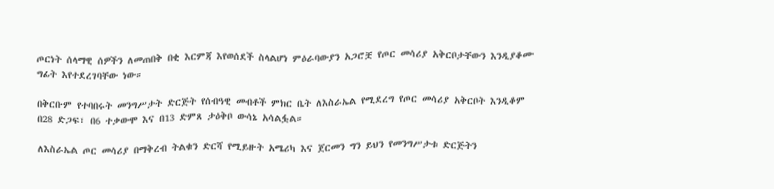ጦርነት ሰላማዊ ሰዎችን ለመጠበቅ በቂ እርምጃ እየወሰደች ስላልሆነ ምዕራባውያን አጋሮቿ የጦር መሳሪያ አቅርቦታቸውን እንዲያቆሙ ግፊት እየተደረገባቸው ነው።

በቅርቡም የተባበሩት መንግሥታት ድርጅት የሰብዓዊ መብቶች ምክር ቤት ለእስራኤል የሚደረግ የጦር መሳሪያ አቅርቦት እንዲቆም በ28 ድጋፍ፣ በ6 ተቃውሞ እና በ13 ድምጸ ታዕቅቦ ውሳኔ አሳልፏል።

ለእስራኤል ጦር መሳሪያ በማቅረብ ትልቁን ድርሻ የሚይዙት አሜሪካ እና ጀርመን ግን ይህን የመንግሥታቱ ድርጅትን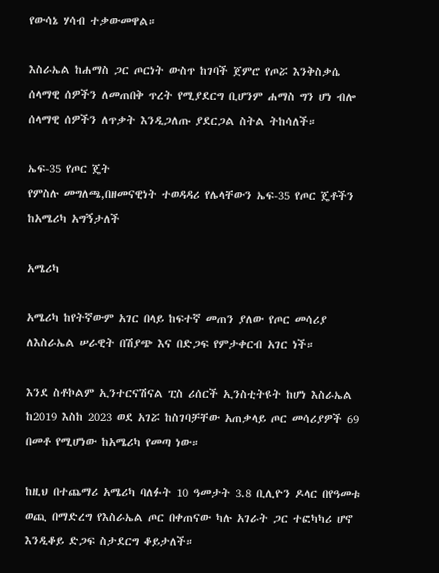የውሳኔ ሃሳብ ተቃውመዋል።

እስራኤል ከሐማስ ጋር ጦርነት ውስጥ ከገባች ጀምሮ የጦሯ እንቅስቃሴ ሰላማዊ ሰዎችን ለመጠበቅ ጥረት የሚያደርግ ቢሆንም ሐማስ ግን ሆነ ብሎ ሰላማዊ ሰዎችን ለጥቃት እንዲጋለጡ ያደርጋል ስትል ትከሳለች።

ኤፍ-35 የጦር ጄት
የምስሉ መግለጫ,በዘመናዊነት ተወዳዳሪ የሌላቸውን ኤፍ-35 የጦር ጄቶችን ከአሜሪካ አግኝታለች

አሜሪካ

አሜሪካ ከየትኛውም አገር በላይ ከፍተኛ መጠን ያለው የጦር መሳሪያ ለእስራኤል ሠራዊት በሽያጭ እና በድጋፍ የምታቀርብ አገር ነች።

እንደ ስቶኮልም ኢንተርናሽናል ፒስ ሪሰርች ኢንስቲትዩት ከሆነ እስራኤል ከ2019 እስከ 2023 ወደ አገሯ ከስገባቻቸው አጠቃላይ ጦር መሳሪያዎች 69 በመቶ የሚሆነው ከአሜሪካ የመጣ ነው።

ከዚህ በተጨማሪ አሜሪካ ባለፉት 10 ዓመታት 3.8 ቢሊዮን ዶላር በየዓመቱ ወጪ በማድረግ የእስራኤል ጦር በቀጠናው ካሉ አገራት ጋር ተፎካካሪ ሆኖ እንዲቆይ ድጋፍ ስታደርግ ቆይታለች።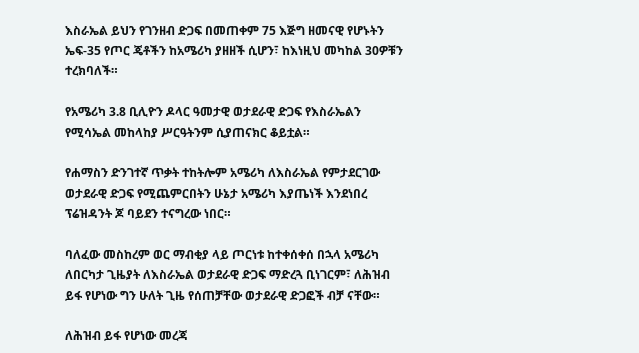እስራኤል ይህን የገንዘብ ድጋፍ በመጠቀም 75 እጅግ ዘመናዊ የሆኑትን ኤፍ-35 የጦር ጄቶችን ከአሜሪካ ያዘዘች ሲሆን፣ ከእነዚህ መካከል 30ዎቹን ተረክባለች።

የአሜሪካ 3.8 ቢሊዮን ዶላር ዓመታዊ ወታደራዊ ድጋፍ የእስራኤልን የሚሳኤል መከላከያ ሥርዓትንም ሲያጠናክር ቆይቷል።

የሐማስን ድንገተኛ ጥቃት ተከትሎም አሜሪካ ለእስራኤል የምታደርገው ወታደራዊ ድጋፍ የሚጨምርበትን ሁኔታ አሜሪካ እያጤነች እንደነበረ ፕሬዝዳንት ጆ ባይደን ተናግረው ነበር።

ባለፈው መስከረም ወር ማብቂያ ላይ ጦርነቱ ከተቀሰቀሰ በኋላ አሜሪካ ለበርካታ ጊዜያት ለእስራኤል ወታደራዊ ድጋፍ ማድረጓ ቢነገርም፣ ለሕዝብ ይፋ የሆነው ግን ሁለት ጊዜ የሰጠቻቸው ወታደራዊ ድጋፎች ብቻ ናቸው።

ለሕዝብ ይፋ የሆነው መረጃ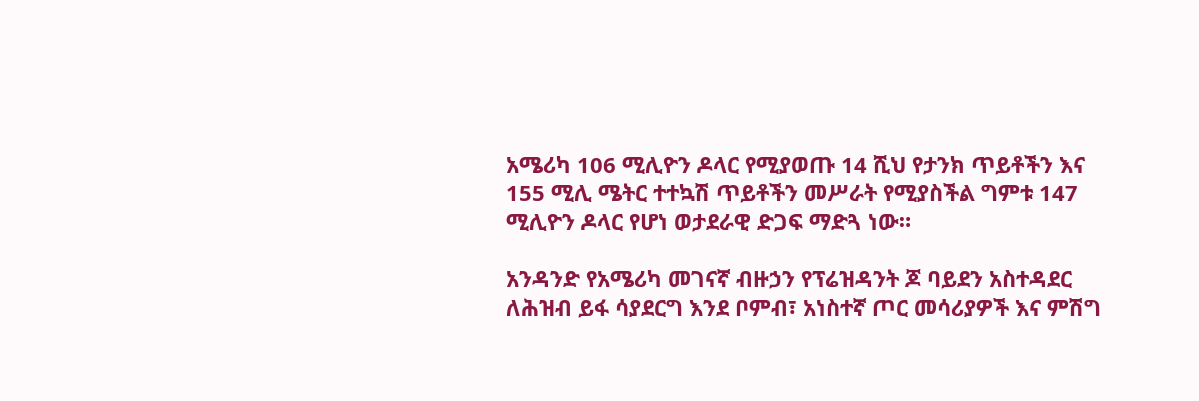አሜሪካ 106 ሚሊዮን ዶላር የሚያወጡ 14 ሺህ የታንክ ጥይቶችን እና 155 ሚሊ ሜትር ተተኳሽ ጥይቶችን መሥራት የሚያስችል ግምቱ 147 ሚሊዮን ዶላር የሆነ ወታደራዊ ድጋፍ ማድጓ ነው።

አንዳንድ የአሜሪካ መገናኛ ብዙኃን የፕሬዝዳንት ጆ ባይደን አስተዳደር ለሕዝብ ይፋ ሳያደርግ እንደ ቦምብ፣ አነስተኛ ጦር መሳሪያዎች እና ምሽግ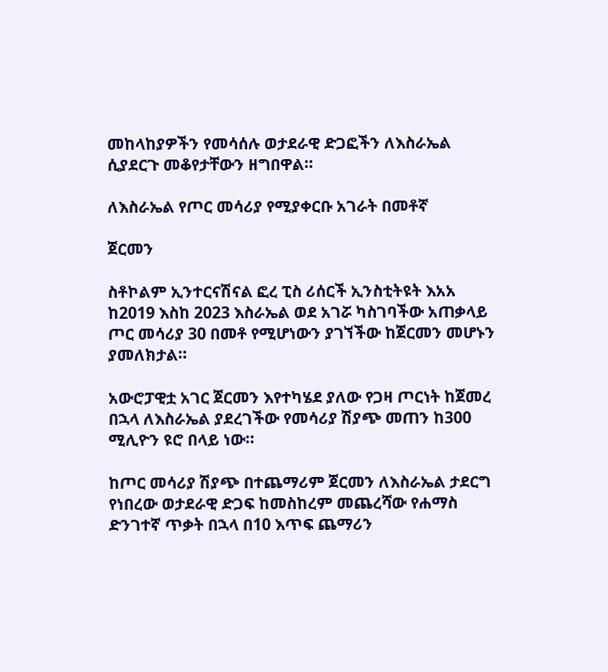መከላከያዎችን የመሳሰሉ ወታደራዊ ድጋፎችን ለእስራኤል ሲያደርጉ መቆየታቸውን ዘግበዋል።

ለእስራኤል የጦር መሳሪያ የሚያቀርቡ አገራት በመቶኛ

ጀርመን

ስቶኮልም ኢንተርናሽናል ፎረ ፒስ ሪሰርች ኢንስቲትዩት እአአ ከ2019 እስከ 2023 እስራኤል ወደ አገሯ ካስገባችው አጠቃላይ ጦር መሳሪያ 30 በመቶ የሚሆነውን ያገኘችው ከጀርመን መሆኑን ያመለክታል።

አውሮፓዊቷ አገር ጀርመን እየተካሄደ ያለው የጋዛ ጦርነት ከጀመረ በኋላ ለእስራኤል ያደረገችው የመሳሪያ ሽያጭ መጠን ከ300 ሚሊዮን ዩሮ በላይ ነው።

ከጦር መሳሪያ ሽያጭ በተጨማሪም ጀርመን ለእስራኤል ታደርግ የነበረው ወታደራዊ ድጋፍ ከመስከረም መጨረሻው የሐማስ ድንገተኛ ጥቃት በኋላ በ10 እጥፍ ጨማሪን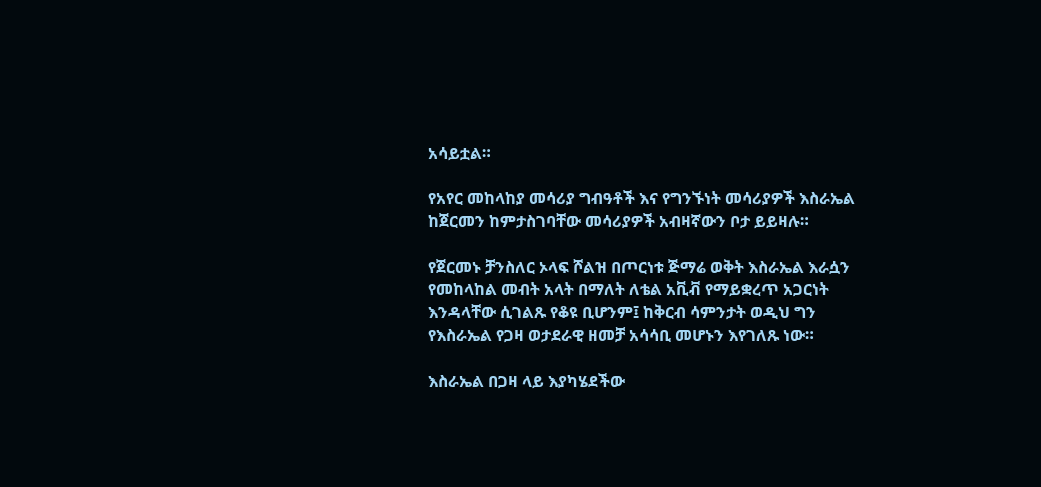አሳይቷል።

የአየር መከላከያ መሳሪያ ግብዓቶች እና የግንኙነት መሳሪያዎች እስራኤል ከጀርመን ከምታስገባቸው መሳሪያዎች አብዛኛውን ቦታ ይይዛሉ።

የጀርመኑ ቻንስለር ኦላፍ ሾልዝ በጦርነቱ ጅማሬ ወቅት እስራኤል እራሷን የመከላከል መብት አላት በማለት ለቴል አቪቭ የማይቋረጥ አጋርነት እንዳላቸው ሲገልጹ የቆዩ ቢሆንም፤ ከቅርብ ሳምንታት ወዲህ ግን የእስራኤል የጋዛ ወታደራዊ ዘመቻ አሳሳቢ መሆኑን እየገለጹ ነው።

እስራኤል በጋዛ ላይ እያካሄደችው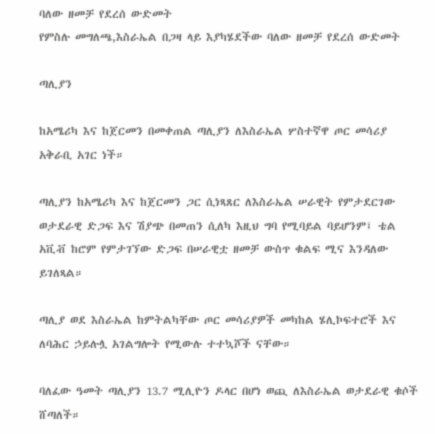ባለው ዘመቻ የደረሰ ውድመት
የምስሉ መግለጫ,እስራኤል በጋዛ ላይ እያካሄደችው ባለው ዘመቻ የደረሰ ውድመት

ጣሊያን

ከአሜሪካ እና ከጀርመን በመቀጠል ጣሊያን ለእስራኤል ሦስተኛዋ ጦር መሳሪያ አቅራቢ አገር ነች።

ጣሊያን ከአሜሪካ እና ከጀርመን ጋር ሲነጻጸር ለእስራኤል ሠራዊት የምታደርገው ወታደራዊ ድጋፍ እና ሽያጭ በመጠን ሲለካ እዚህ ግባ የሚባይል ባይሆንም፤ ቴል አቪቭ ከሮም የምታገኘው ድጋፍ በሠራዊቷ ዘመቻ ውስጥ ቁልፍ ሚና እንዳለው ይገለጻል።

ጣሊያ ወደ እስራኤል ከምትልካቸው ጦር መሳሪያዎች መካከል ሄሊኮፍተሮች እና ለባሕር ኃይሉሏ አገልግሎት የሚውሉ ተተኳሾች ናቸው።

ባለፈው ዓመት ጣሊያን 13.7 ሚሊዮን ዶላር በሆነ ወጪ ለእስራኤል ወታደራዊ ቁሶች ሸጣለች።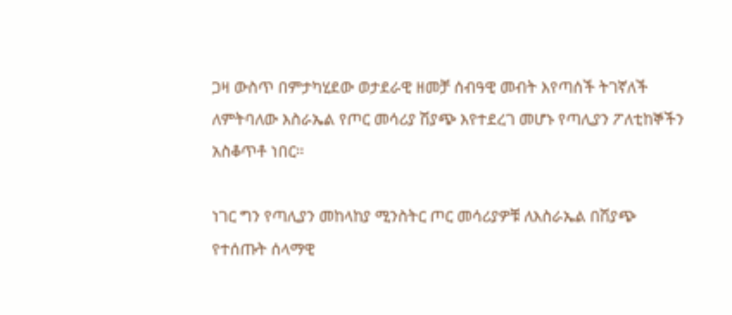ጋዛ ውስጥ በምታካሂደው ወታደራዊ ዘመቻ ሰብዓዊ መብት እየጣሰች ትገኛለች ለምትባለው እስራኤል የጦር መሳሪያ ሽያጭ እየተደረገ መሆኑ የጣሊያን ፖለቲከኞችን አስቆጥቶ ነበር።

ነገር ግን የጣሊያን መከላከያ ሚንስትር ጦር መሳሪያዎቹ ለእስራኤል በሽያጭ የተሰጡት ሰላማዊ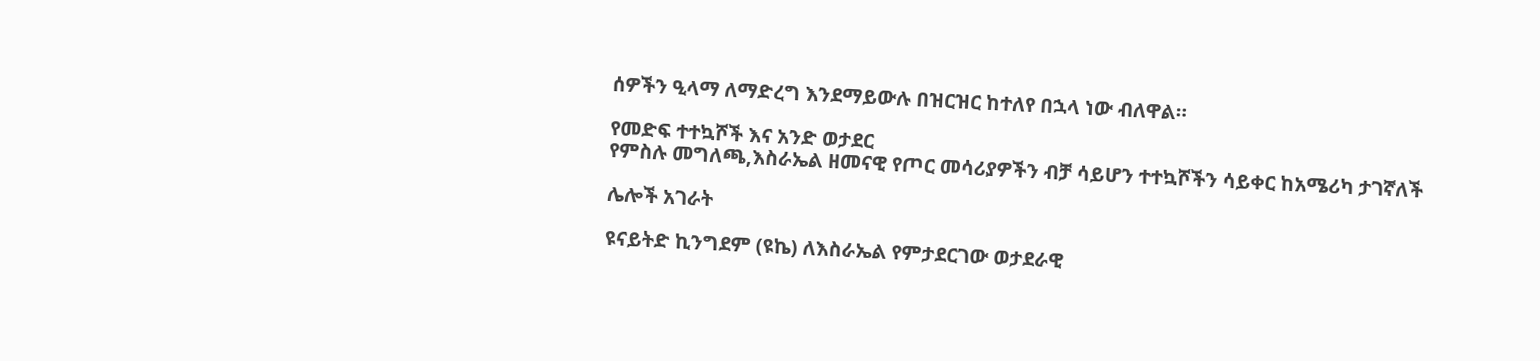ሰዎችን ዒላማ ለማድረግ እንደማይውሉ በዝርዝር ከተለየ በኋላ ነው ብለዋል።

የመድፍ ተተኳሾች እና አንድ ወታደር
የምስሉ መግለጫ,እስራኤል ዘመናዊ የጦር መሳሪያዎችን ብቻ ሳይሆን ተተኳሾችን ሳይቀር ከአሜሪካ ታገኛለች

ሌሎች አገራት

ዩናይትድ ኪንግደም (ዩኬ) ለእስራኤል የምታደርገው ወታደራዊ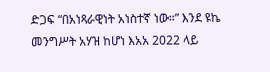ድጋፍ “በአነጻራዊነት አነስተኛ ነው።” እንደ ዩኬ መንግሥት አሃዝ ከሆነ እአአ 2022 ላይ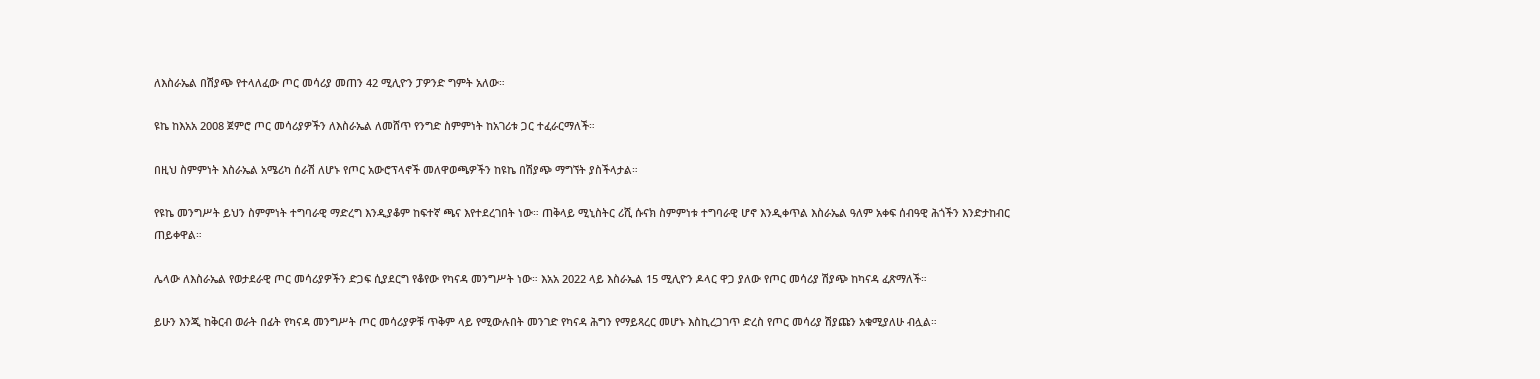ለእስራኤል በሽያጭ የተላለፈው ጦር መሳሪያ መጠን 42 ሚሊዮን ፓዎንድ ግምት አለው።

ዩኬ ከእአአ 2008 ጀምሮ ጦር መሳሪያዎችን ለእስራኤል ለመሸጥ የንግድ ስምምነት ከአገሪቱ ጋር ተፈራርማለች።

በዚህ ስምምነት እስራኤል አሜሪካ ሰራሽ ለሆኑ የጦር አውሮፕላኖች መለዋወጫዎችን ከዩኬ በሽያጭ ማግኘት ያስችላታል።

የዩኬ መንግሥት ይህን ስምምነት ተግባራዊ ማድረግ እንዲያቆም ከፍተኛ ጫና እየተደረገበት ነው። ጠቅላይ ሚኒስትር ሪሺ ሱናክ ስምምነቱ ተግባራዊ ሆኖ እንዲቀጥል እስራኤል ዓለም አቀፍ ሰብዓዊ ሕጎችን እንድታከብር ጠይቀዋል።

ሌላው ለእስራኤል የወታደራዊ ጦር መሳሪያዎችን ድጋፍ ሲያደርግ የቆየው የካናዳ መንግሥት ነው። እአአ 2022 ላይ እስራኤል 15 ሚሊዮን ዶላር ዋጋ ያለው የጦር መሳሪያ ሽያጭ ከካናዳ ፈጽማለች።

ይሁን እንጂ ከቅርብ ወራት በፊት የካናዳ መንግሥት ጦር መሳሪያዎቹ ጥቅም ላይ የሚውሉበት መንገድ የካናዳ ሕግን የማይጻረር መሆኑ እስኪረጋገጥ ድረስ የጦር መሳሪያ ሽያጩን አቁሚያለሁ ብሏል።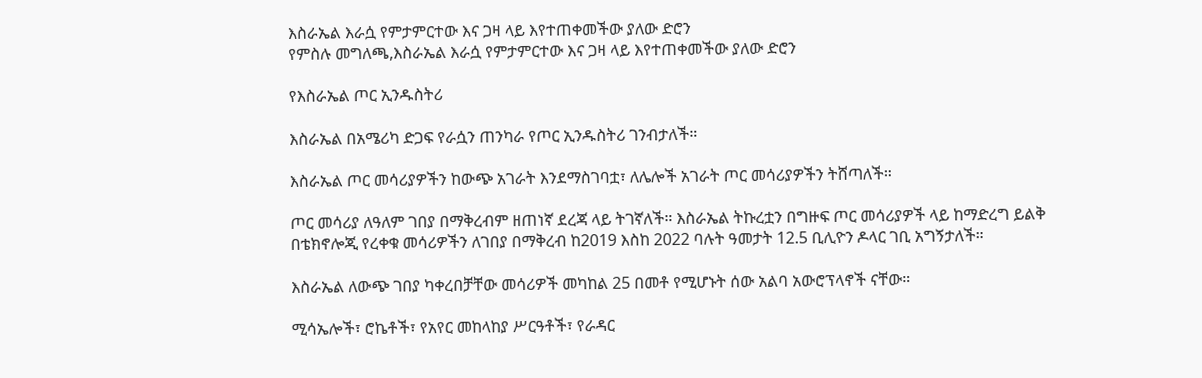እስራኤል እራሷ የምታምርተው እና ጋዛ ላይ እየተጠቀመችው ያለው ድሮን
የምስሉ መግለጫ,እስራኤል እራሷ የምታምርተው እና ጋዛ ላይ እየተጠቀመችው ያለው ድሮን

የእስራኤል ጦር ኢንዱስትሪ

እስራኤል በአሜሪካ ድጋፍ የራሷን ጠንካራ የጦር ኢንዱስትሪ ገንብታለች።

እስራኤል ጦር መሳሪያዎችን ከውጭ አገራት እንደማስገባቷ፣ ለሌሎች አገራት ጦር መሳሪያዎችን ትሸጣለች።

ጦር መሳሪያ ለዓለም ገበያ በማቅረብም ዘጠነኛ ደረጃ ላይ ትገኛለች። እስራኤል ትኩረቷን በግዙፍ ጦር መሳሪያዎች ላይ ከማድረግ ይልቅ በቴክኖሎጂ የረቀቁ መሳሪዎችን ለገበያ በማቅረብ ከ2019 እስከ 2022 ባሉት ዓመታት 12.5 ቢሊዮን ዶላር ገቢ አግኝታለች።

እስራኤል ለውጭ ገበያ ካቀረበቻቸው መሳሪዎች መካከል 25 በመቶ የሚሆኑት ሰው አልባ አውሮፕላኖች ናቸው።

ሚሳኤሎች፣ ሮኬቶች፣ የአየር መከላከያ ሥርዓቶች፣ የራዳር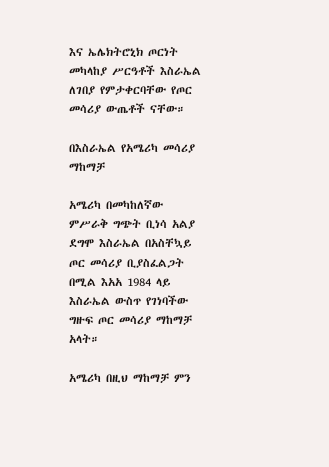እና ኤሌክትሮኒክ ጦርነት መካላከያ ሥርዓቶች እስራኤል ለገበያ የምታቀርባቸው የጦር መሳሪያ ውጤቶች ናቸው።

በእስራኤል የአሜሪካ መሳሪያ ማከማቻ

አሜሪካ በመካከለኛው ምሥራቅ ግጭት ቢነሳ አልያ ደግሞ እስራኤል በአስቸኳይ ጦር መሳሪያ ቢያስፈልጋት በሚል እአአ 1984 ላይ እስራኤል ውስጥ የገነባችው ግዙፍ ጦር መሳሪያ ማከማቻ አላት።

አሜሪካ በዚህ ማከማቻ ምን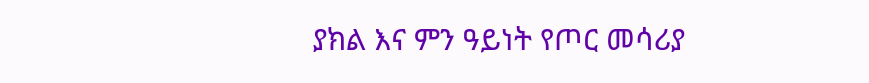ያክል እና ምን ዓይነት የጦር መሳሪያ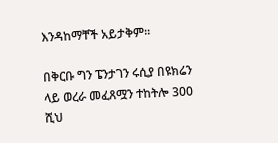እንዳከማቸች አይታቅም።

በቅርቡ ግን ፔንታገን ሩሲያ በዩክሬን ላይ ወረራ መፈጸሟን ተከትሎ 300 ሺህ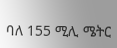ባለ 155 ሚሊ ሜትር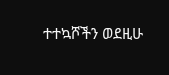ተተኳሾችን ወደዚሁ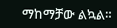ማከማቻው ልኳል።